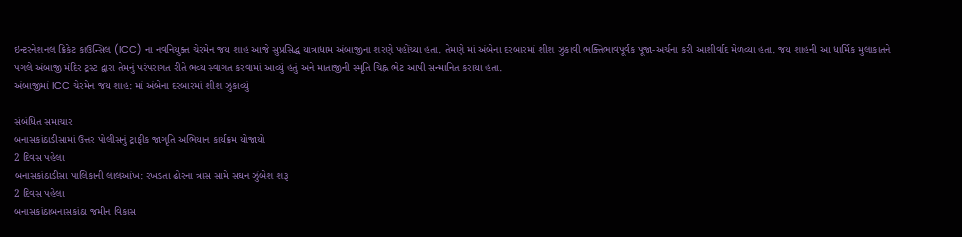ઇન્ટરનેશનલ ક્રિકેટ કાઉન્સિલ (ICC) ના નવનિયુક્ત ચેરમેન જય શાહ આજે સુપ્રસિદ્ધ યાત્રાધામ અંબાજીના શરણે પહોંચ્યા હતા. તેમણે માં અંબેના દરબારમાં શીશ ઝુકાવી ભક્તિભાવપૂર્વક પૂજા-અર્ચના કરી આશીર્વાદ મેળવ્યા હતા. જય શાહની આ ધાર્મિક મુલાકાતને પગલે અંબાજી મંદિર ટ્રસ્ટ દ્વારા તેમનું પરંપરાગત રીતે ભવ્ય સ્વાગત કરવામાં આવ્યું હતું અને માતાજીની સ્મૃતિ ચિહ્ન ભેટ આપી સન્માનિત કરાયા હતા.
અંબાજીમાં ICC ચેરમેન જય શાહ: માં અંબેના દરબારમાં શીશ ઝુકાવ્યું

સંબંધિત સમાચાર
બનાસકાંઠાડીસામાં ઉત્તર પોલીસનું ટ્રાફીક જાગૃતિ અભિયાન કાર્યક્રમ યોજાયો
2 દિવસ પહેલા
બનાસકાંઠાડીસા પાલિકાની લાલઆંખ: રખડતા ઢોરના ત્રાસ સામે સઘન ઝુંબેશ શરૂ
2 દિવસ પહેલા
બનાસકાંઠાબનાસકાંઠા જમીન વિકાસ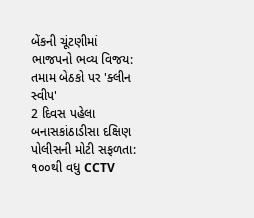બેંકની ચૂંટણીમાં ભાજપનો ભવ્ય વિજય: તમામ બેઠકો પર 'ક્લીન સ્વીપ'
2 દિવસ પહેલા
બનાસકાંઠાડીસા દક્ષિણ પોલીસની મોટી સફળતા: ૧૦૦થી વધુ CCTV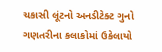ચકાસી લૂંટનો અનડીટેક્ટ ગુનો ગણતરીના કલાકોમાં ઉકેલાયો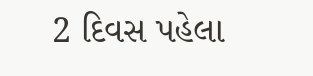2 દિવસ પહેલા